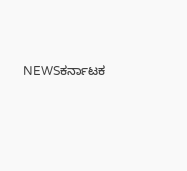NEWSಕರ್ನಾಟಕ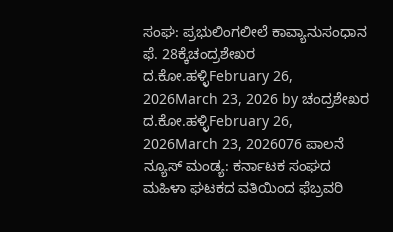ಸಂಘ: ಪ್ರಭುಲಿಂಗಲೀಲೆ ಕಾವ್ಯಾನುಸಂಧಾನ ಫೆ. 28ಕ್ಕೆಚಂದ್ರಶೇಖರ ದ.ಕೋ.ಹಳ್ಳಿFebruary 26, 2026March 23, 2026 by ಚಂದ್ರಶೇಖರ ದ.ಕೋ.ಹಳ್ಳಿFebruary 26, 2026March 23, 2026076 ಪಾಲನೆ ನ್ಯೂಸ್ ಮಂಡ್ಯ: ಕರ್ನಾಟಕ ಸಂಘದ ಮಹಿಳಾ ಘಟಕದ ವತಿಯಿಂದ ಫೆಬ್ರವರಿ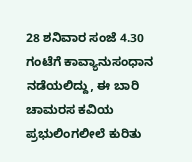28 ಶನಿವಾರ ಸಂಜೆ 4.30 ಗಂಟೆಗೆ ಕಾವ್ಯಾನುಸಂಧಾನ ನಡೆಯಲಿದ್ದು, ಈ ಬಾರಿ ಚಾಮರಸ ಕವಿಯ ಪ್ರಭುಲಿಂಗಲೀಲೆ ಕುರಿತು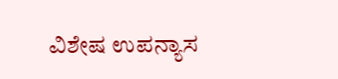ವಿಶೇಷ ಉಪನ್ಯಾಸ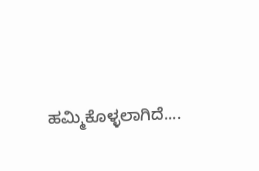ಹಮ್ಮಿಕೊಳ್ಳಲಾಗಿದೆ....